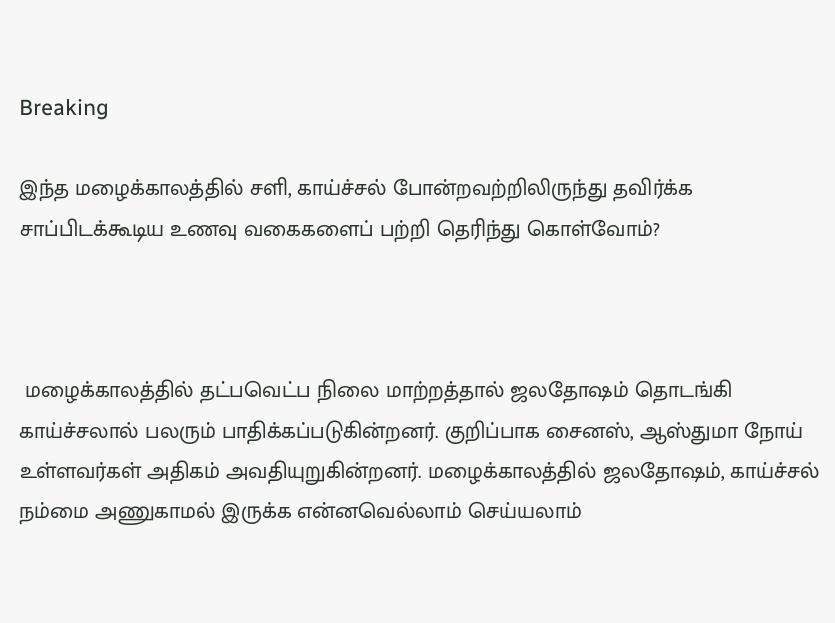Breaking

இந்த மழைக்காலத்தில் சளி, காய்ச்சல் போன்றவற்றிலிருந்து தவிர்க்க சாப்பிடக்கூடிய உணவு வகைகளைப் பற்றி தெரிந்து கொள்வோம்?



 மழைக்காலத்தில் தட்பவெட்ப நிலை மாற்றத்தால் ஜலதோஷம் தொடங்கி காய்ச்சலால் பலரும் பாதிக்கப்படுகின்றனர். குறிப்பாக சைனஸ், ஆஸ்துமா நோய் உள்ளவர்கள் அதிகம் அவதியுறுகின்றனர். மழைக்காலத்தில் ஜலதோஷம், காய்ச்சல் நம்மை அணுகாமல் இருக்க என்னவெல்லாம் செய்யலாம்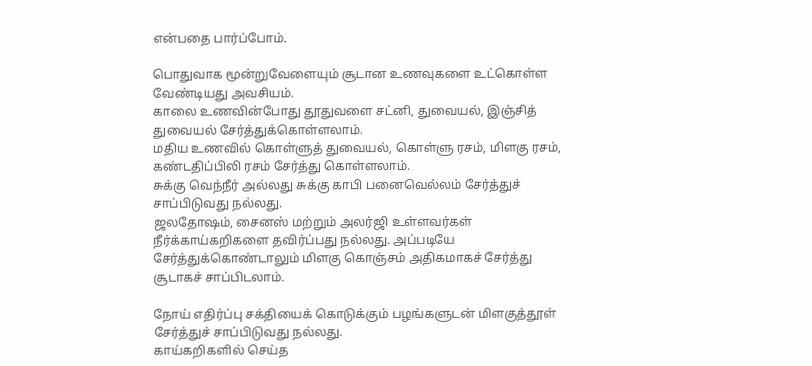என்பதை பார்ப்போம்.

பொதுவாக மூன்றுவேளையும் சூடான உணவுகளை உட்கொள்ள வேண்டியது அவசியம்.
காலை உணவின்போது தூதுவளை சட்னி, துவையல், இஞ்சித் துவையல் சேர்த்துக்கொள்ளலாம்.
மதிய உணவில் கொள்ளுத் துவையல், கொள்ளு ரசம், மிளகு ரசம், கண்டதிப்பிலி ரசம் சேர்த்து கொள்ளலாம்.
சுக்கு வெந்நீர் அல்லது சுக்கு காபி பனைவெல்லம் சேர்த்துச் சாப்பிடுவது நல்லது.
ஜலதோஷம், சைனஸ் மற்றும் அலர்ஜி உள்ளவர்கள் நீர்க்காய்கறிகளை தவிர்ப்பது நல்லது. அப்படியே சேர்த்துக்கொண்டாலும் மிளகு கொஞ்சம் அதிகமாகச் சேர்த்து சூடாகச் சாப்பிடலாம்.

நோய் எதிர்ப்பு சக்தியைக் கொடுக்கும் பழங்களுடன் மிளகுத்தூள் சேர்த்துச் சாப்பிடுவது நல்லது.
காய்கறிகளில் செய்த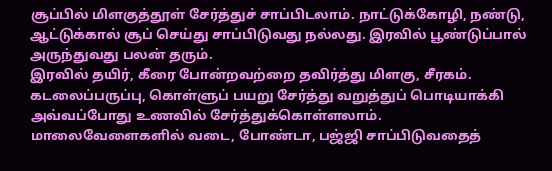சூப்பில் மிளகுத்தூள் சேர்த்துச் சாப்பிடலாம். நாட்டுக்கோழி, நண்டு, ஆட்டுக்கால் சூப் செய்து சாப்பிடுவது நல்லது. இரவில் பூண்டுப்பால் அருந்துவது பலன் தரும்.
இரவில் தயிர், கீரை போன்றவற்றை தவிர்த்து மிளகு, சீரகம். கடலைப்பருப்பு, கொள்ளுப் பயறு சேர்த்து வறுத்துப் பொடியாக்கி அவ்வப்போது உணவில் சேர்த்துக்கொள்ளலாம்.
மாலைவேளைகளில் வடை, போண்டா, பஜ்ஜி சாப்பிடுவதைத்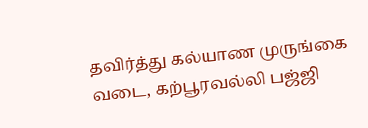தவிர்த்து கல்யாண முருங்கை வடை, கற்பூரவல்லி பஜ்ஜி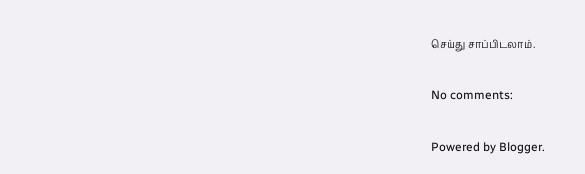செய்து சாப்பிடலாம்.

No comments:

Powered by Blogger.